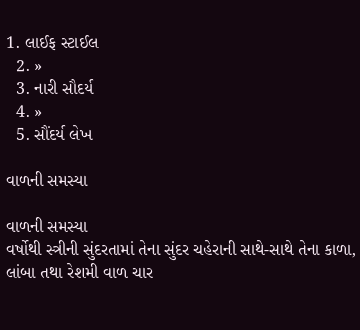1. લાઈફ સ્ટાઈલ
  2. »
  3. નારી સૌદર્ય
  4. »
  5. સૌંદર્ય લેખ

વાળની સમસ્‍યા

વાળની સમસ્‍યા
વર્ષોથી સ્‍ત્રીની સુંદરતામાં તેના સુંદર ચહેરાની સાથે-સાથે તેના કાળા, લાંબા તથા રેશમી વાળ ચાર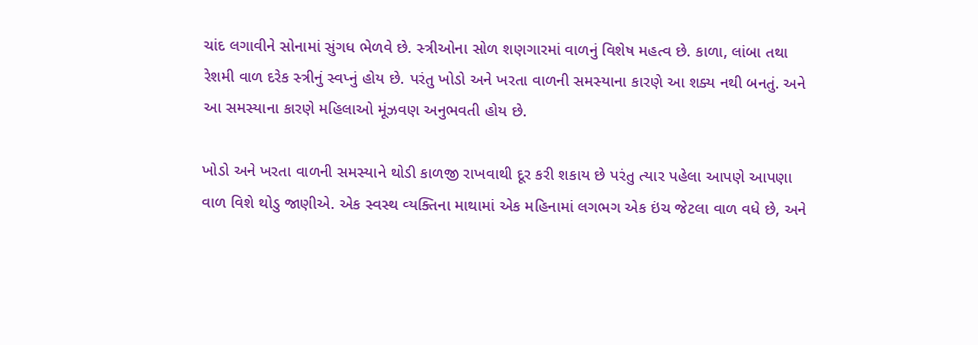ચાંદ લગાવીને સોનામાં સુંગધ ભેળવે છે. સ્‍ત્રીઓના સોળ શણગારમાં વાળનું વિશેષ મહત્‍વ છે. કાળા, લાંબા તથા રેશમી વાળ દરેક સ્‍ત્રીનું સ્‍વપ્નું હોય છે. પરંતુ ખોડો અને ખરતા વાળની સમસ્‍યાના કારણે આ શક્ય નથી બનતું. અને આ સમસ્‍યાના કારણે મહિલાઓ મૂંઝવણ અનુભવતી હોય છે.

ખોડો અને ખરતા વાળની સમસ્‍યાને થોડી કાળજી રાખવાથી દૂર કરી શકાય છે પરંતુ ત્‍યાર પહેલા આપણે આપણા વાળ વિશે થોડુ જાણીએ. એક સ્‍વસ્‍થ વ્‍યક્તિના માથામાં એક મહિનામાં લગભગ એક ઇંચ જેટલા વાળ વધે છે, અને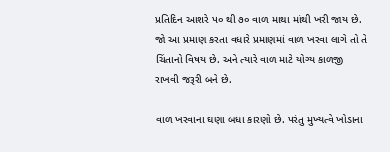પ્રતિદિન આશરે પ૦ થી ૭૦ વાળ માથા માંથી ખરી જાય છે. જો આ પ્રમાણ કરતા વધારે પ્રમાણમાં વાળ ખરવા લાગે તો તે ચિંતાનો વિષય છે. અને ત્‍યારે વાળ માટે યોગ્‍ય કાળજી રાખવી જરૂરી બને છે.

વાળ ખરવાના ઘણા બધા કારણો છે. પરંતુ મુખ્‍યત્‍વે ખોડાના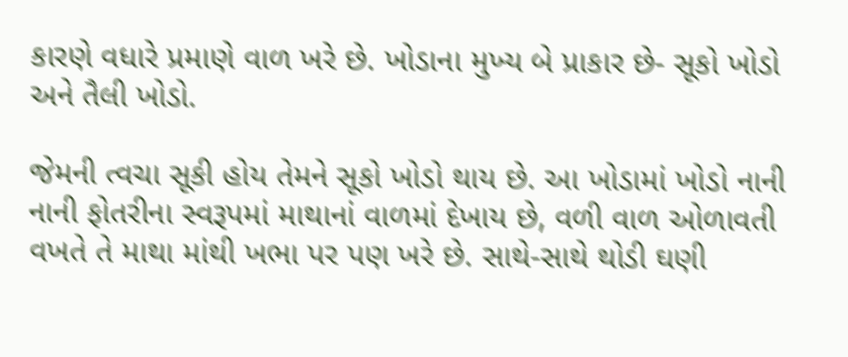કારણે વધારે પ્રમાણે વાળ ખરે છે. ખોડાના મુખ્‍ય બે પ્રાકાર છે- સૂકો ખોડો અને તૈલી ખોડો.

જેમની ત્‍વચા સૂકી હોય તેમને સૂકો ખોડો થાય છે. આ ખોડામાં ખોડો નાની નાની ફોતરીના સ્‍વરૂપમાં માથાનાં વાળમાં દેખાય છે, વળી વાળ ઓળાવતી વખતે તે માથા માંથી ખભા પર પણ ખરે છે. સાથે-સાથે થોડી ઘણી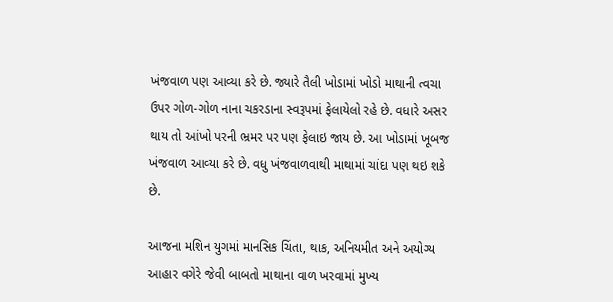ખંજવાળ પણ આવ્યા કરે છે. જ્યારે તૈલી ખોડામાં ખોડો માથાની ત્‍વચા ઉપર ગોળ-ગોળ નાના ચકરડાના સ્‍વરૂપમાં ફેલાયેલો રહે છે. વધારે અસર થાય તો આંખો પરની ભ્રમર પર પણ ફેલાઇ જાય છે. આ ખોડામાં ખૂબજ ખંજવાળ આવ્‍યા કરે છે. વધુ ખંજવાળવાથી માથામાં ચાંદા પણ થઇ શકે છે.

આજના મશિન યુગમાં માનસિક ચિંતા, થાક, અનિયમીત અને અયોગ્ય આહાર વગેરે જેવી બાબતો માથાના વાળ ખરવામાં મુખ્‍ય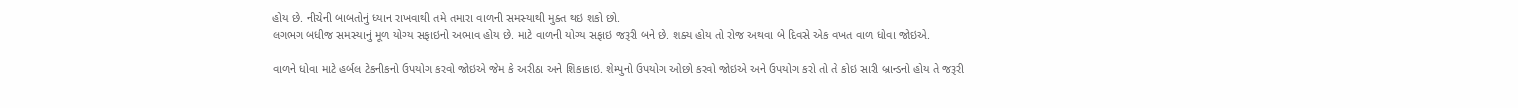હોય છે. નીચેની બાબતોનું ધ્‍યાન રાખવાથી તમે તમારા વાળની સમસ્‍યાથી મુક્ત થઇ શકો છો.
લગભગ બધીજ સમસ્‍યાનું મૂળ યોગ્‍ય સફાઇનો અભાવ હોય છે. માટે વાળની યોગ્‍ય સફાઇ જરૂરી બને છે. શક્ય હોય તો રોજ અથવા બે દિવસે એક વખત વાળ ધોવા જોઇએ.

વાળને ધોવા માટે હર્બલ ટેકનીકનો ઉપયોગ કરવો જોઇએ જેમ કે અરીઠા અને શિકાકાઇ. શેમ્‍પુનો ઉપયોગ ઓછો કરવો જોઇએ અને ઉપયોગ કરો તો તે કોઇ સારી બ્રાન્‍ડનો હોય તે જરૂરી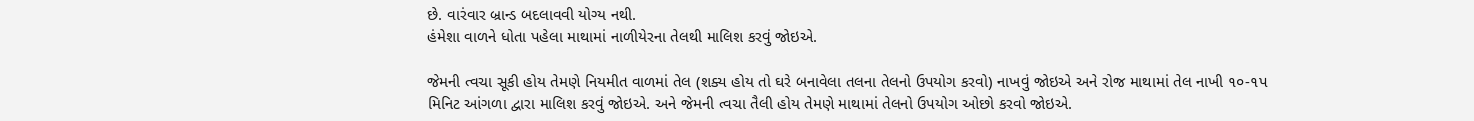છે. વારંવાર બ્રાન્‍ડ બદલાવવી યોગ્‍ય નથી.
હંમેશા વાળને ધોતા પહેલા માથામાં નાળીયેરના તેલથી માલિશ કરવું જોઇએ.

જેમની ત્‍વચા સૂકી હોય તેમણે નિયમીત વાળમાં તેલ (શક્ય હોય તો ઘરે બનાવેલા તલના તેલનો ઉપયોગ કરવો) નાખવું જોઇએ અને રોજ માથામાં તેલ નાખી ૧૦-૧પ મિનિટ આંગળા દ્વારા માલિશ કરવું જોઇએ. અને જેમની ત્‍વચા તૈલી હોય તેમણે માથામાં તેલનો ઉપયોગ ઓછો કરવો જોઇએ.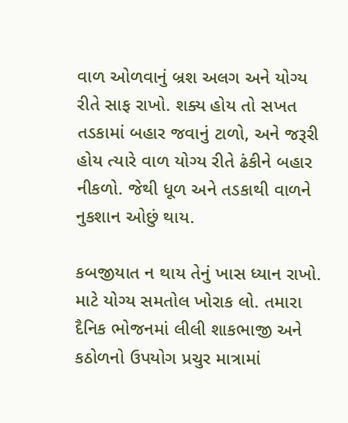વાળ ઓળવાનું બ્રશ અલગ અને યોગ્‍ય રીતે સાફ રાખો. શક્ય હોય તો સખત તડકામાં બહાર જવાનું ટાળો, અને જરૂરી હોય ત્‍યારે વાળ યોગ્ય રીતે ઢંકીને બહાર નીકળો. જેથી ધૂળ અને તડકાથી વાળને નુકશાન ઓછું થાય.

કબજીયાત ન થાય તેનું ખાસ ધ્‍યાન રાખો. માટે યોગ્ય સમતોલ ખોરાક લો. તમારા દૈનિક ભોજનમાં લીલી શાકભાજી અને કઠોળનો ઉપયોગ પ્રચુર માત્રામાં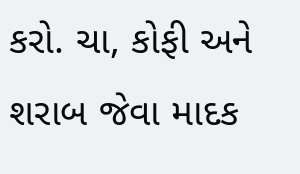કરો. ચા, કોફી અને શરાબ જેવા માદક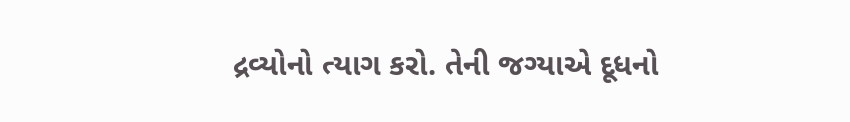દ્રવ્યોનો ત્‍યાગ કરો. તેની જગ્યાએ દૂધનો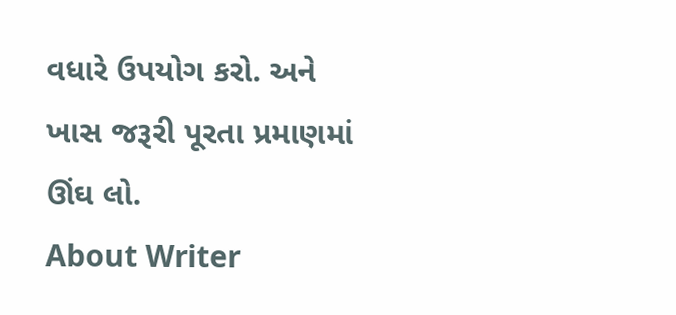વધારે ઉપયોગ કરો. અને ખાસ જરૂરી પૂરતા પ્રમાણમાં ઊંઘ લો.
About Writer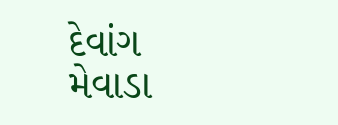દેવાંગ મેવાડા